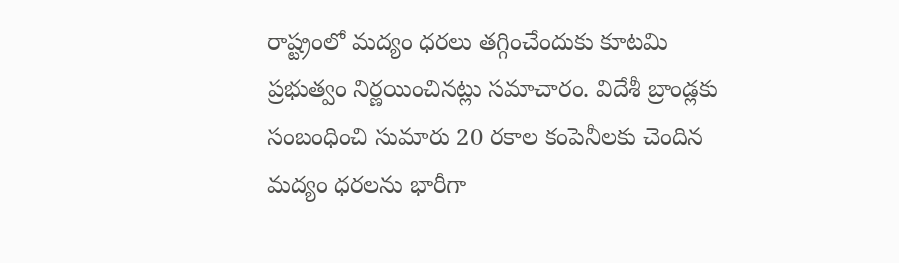రాష్ట్రంలో మద్యం ధరలు తగ్గించేందుకు కూటమి ప్రభుత్వం నిర్ణయించినట్లు సమాచారం. విదేశీ బ్రాండ్లకు సంబంధించి సుమారు 20 రకాల కంపెనీలకు చెందిన మద్యం ధరలను భారీగా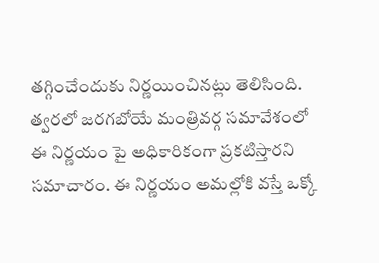తగ్గించేందుకు నిర్ణయించినట్లు తెలిసింది. త్వరలో జరగబోయే మంత్రివర్గ సమావేశంలో ఈ నిర్ణయం పై అధికారికంగా ప్రకటిస్తారని సమాచారం. ఈ నిర్ణయం అమల్లోకి వస్తే ఒక్కో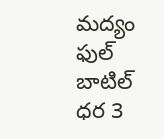మద్యం ఫుల్ బాటిల్ ధర 3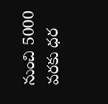నుంచి 5000 వరకు ధర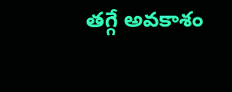తగ్గే అవకాశం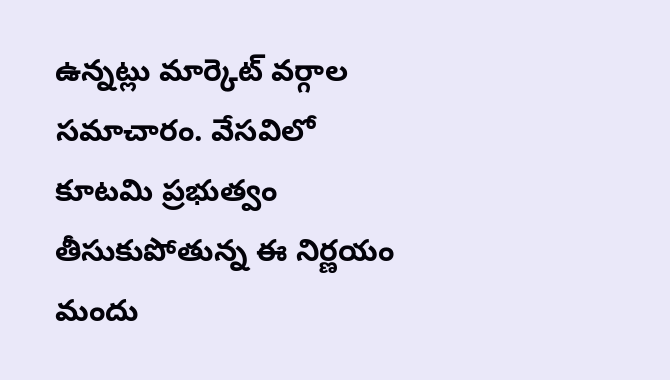ఉన్నట్లు మార్కెట్ వర్గాల సమాచారం. వేసవిలో కూటమి ప్రభుత్వం తీసుకుపోతున్న ఈ నిర్ణయం మందు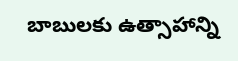బాబులకు ఉత్సాహాన్ని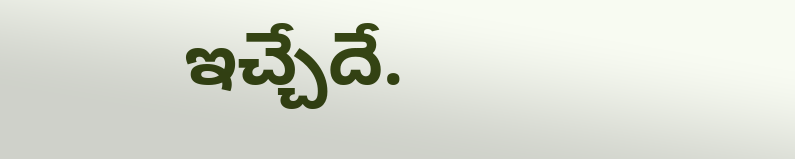ఇచ్చేదే.